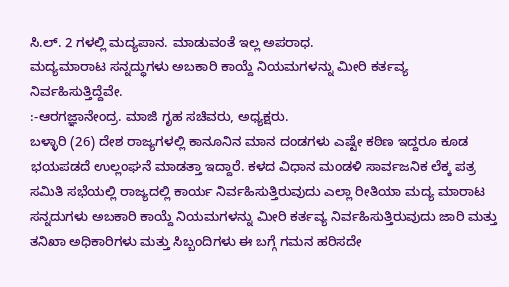ಸಿ.ಲ್. 2 ಗಳಲ್ಲಿ ಮದ್ಯಪಾನ. ಮಾಡುವಂತೆ ಇಲ್ಲ ಅಪರಾಧ.
ಮದ್ಯಮಾರಾಟ ಸನ್ನದ್ಧುಗಳು ಅಬಕಾರಿ ಕಾಯ್ದೆ ನಿಯಮಗಳನ್ನು ಮೀರಿ ಕರ್ತವ್ಯ ನಿರ್ವಹಿಸುತ್ತಿದ್ದೆವೇ.
:-ಆರಗಜ್ಞಾನೇಂದ್ರ. ಮಾಜಿ ಗೃಹ ಸಚಿವರು, ಅಧ್ಯಕ್ಷರು.
ಬಳ್ಳಾರಿ (26) ದೇಶ ರಾಜ್ಯಗಳಲ್ಲಿ ಕಾನೂನಿನ ಮಾನ ದಂಡಗಳು ಎಷ್ಟೇ ಕಠಿಣ ಇದ್ದರೂ ಕೂಡ ಭಯಪಡದೆ ಉಲ್ಲಂಘನೆ ಮಾಡತ್ತಾ ಇದ್ದಾರೆ. ಕಳದ ವಿಧಾನ ಮಂಡಳಿ ಸಾರ್ವಜನಿಕ ಲೆಕ್ಕ ಪತ್ರ ಸಮಿತಿ ಸಭೆಯಲ್ಲಿ ರಾಜ್ಯದಲ್ಲಿ ಕಾರ್ಯ ನಿರ್ವಹಿಸುತ್ತಿರುವುದು ಎಲ್ಲಾ ರೀತಿಯಾ ಮದ್ಯ ಮಾರಾಟ ಸನ್ನದುಗಳು ಅಬಕಾರಿ ಕಾಯ್ದೆ ನಿಯಮಗಳನ್ನು ಮೀರಿ ಕರ್ತವ್ಯ ನಿರ್ವಹಿಸುತ್ತಿರುವುದು ಜಾರಿ ಮತ್ತು ತನಿಖಾ ಅಧಿಕಾರಿಗಳು ಮತ್ತು ಸಿಬ್ಬಂದಿಗಳು ಈ ಬಗ್ಗೆ ಗಮನ ಹರಿಸದೇ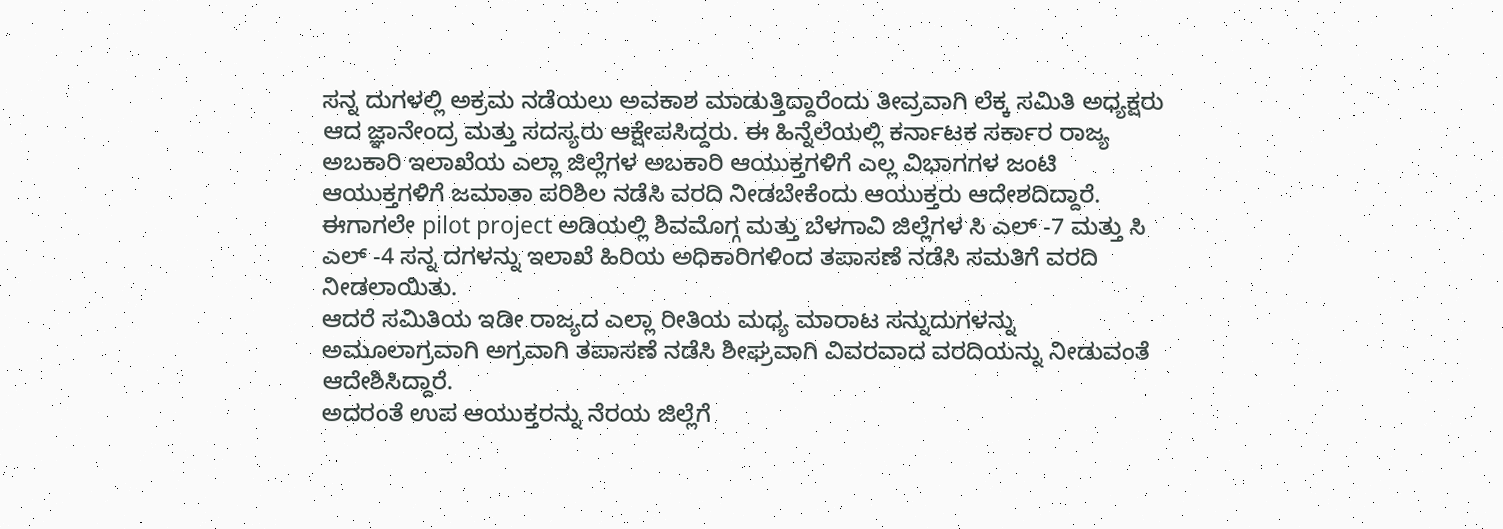ಸನ್ನ ದುಗಳಲ್ಲಿ ಅಕ್ರಮ ನಡೆಯಲು ಅವಕಾಶ ಮಾಡುತ್ತಿದ್ದಾರೆಂದು ತೀವ್ರವಾಗಿ ಲೆಕ್ಕ ಸಮಿತಿ ಅಧ್ಯಕ್ಷರು ಆದ ಜ್ಞಾನೇಂದ್ರ ಮತ್ತು ಸದಸ್ಯರು ಆಕ್ಷೇಪಸಿದ್ದರು. ಈ ಹಿನ್ನೆಲೆಯಲ್ಲಿ ಕರ್ನಾಟಕ ಸರ್ಕಾರ ರಾಜ್ಯ ಅಬಕಾರಿ ಇಲಾಖೆಯ ಎಲ್ಲಾ ಜಿಲ್ಲೆಗಳ ಅಬಕಾರಿ ಆಯುಕ್ತಗಳಿಗೆ ಎಲ್ಲ ವಿಭಾಗಗಳ ಜಂಟಿ ಆಯುಕ್ತಗಳಿಗೆ ಜಮಾತಾ ಪರಿಶಿಲ ನಡೆಸಿ ವರದಿ ನೀಡಬೇಕೆಂದು ಆಯುಕ್ತರು ಆದೇಶದಿದ್ದಾರೆ. ಈಗಾಗಲೇ pilot project ಅಡಿಯಲ್ಲಿ ಶಿವಮೊಗ್ಗ ಮತ್ತು ಬೆಳಗಾವಿ ಜಿಲ್ಲೆಗಳ ಸಿ ಎಲ್ -7 ಮತ್ತು ಸಿ ಎಲ್ -4 ಸನ್ನ ದಗಳನ್ನು ಇಲಾಖೆ ಹಿರಿಯ ಅಧಿಕಾರಿಗಳಿಂದ ತಪಾಸಣೆ ನಡೆಸಿ ಸಮತಿಗೆ ವರದಿ ನೀಡಲಾಯಿತು.
ಆದರೆ ಸಮಿತಿಯ ಇಡೀ ರಾಜ್ಯದ ಎಲ್ಲಾ ರೀತಿಯ ಮಧ್ಯ ಮಾರಾಟ ಸನ್ನುದುಗಳನ್ನು ಅಮೂಲಾಗ್ರವಾಗಿ ಅಗ್ರವಾಗಿ ತಪಾಸಣೆ ನಡೆಸಿ ಶೀಘ್ರವಾಗಿ ವಿವರವಾದ ವರದಿಯನ್ನು ನೀಡುವಂತೆ ಆದೇಶಿಸಿದ್ದಾರೆ.
ಅದರಂತೆ ಉಪ ಆಯುಕ್ತರನ್ನು ನೆರಯ ಜಿಲ್ಲೆಗೆ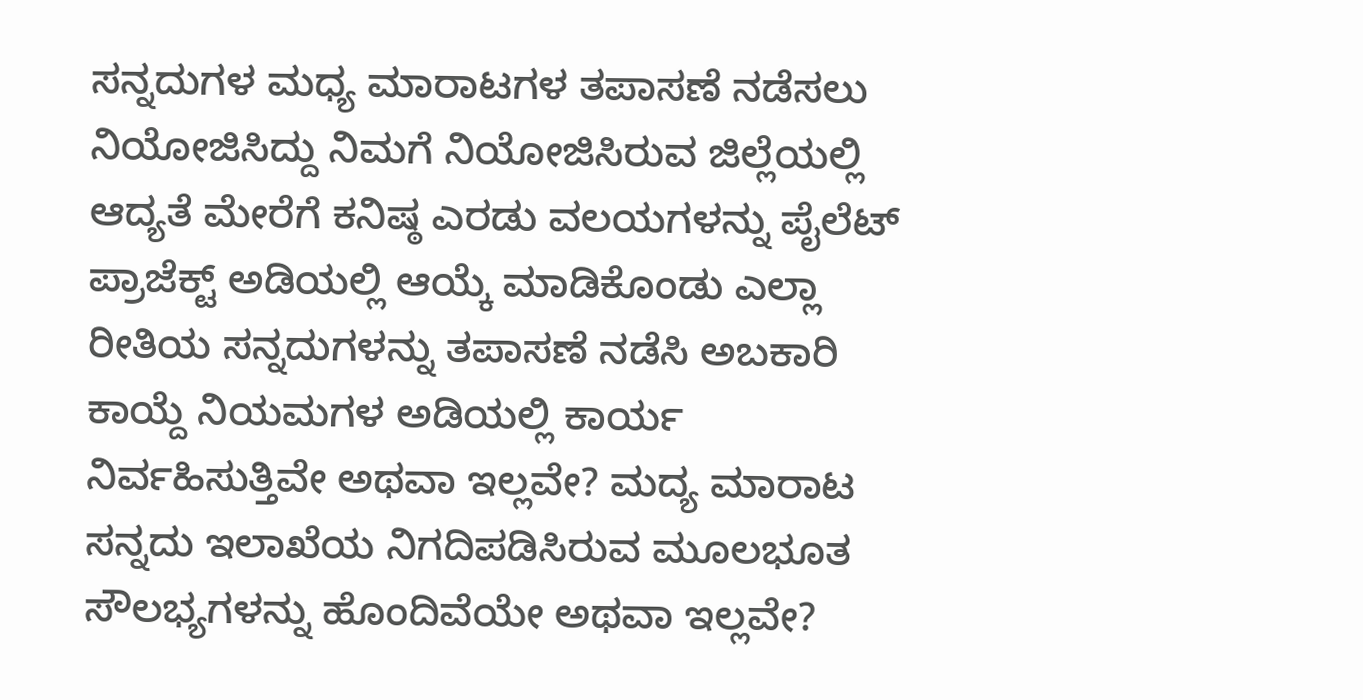ಸನ್ನದುಗಳ ಮಧ್ಯ ಮಾರಾಟಗಳ ತಪಾಸಣೆ ನಡೆಸಲು ನಿಯೋಜಿಸಿದ್ದು ನಿಮಗೆ ನಿಯೋಜಿಸಿರುವ ಜಿಲ್ಲೆಯಲ್ಲಿ ಆದ್ಯತೆ ಮೇರೆಗೆ ಕನಿಷ್ಠ ಎರಡು ವಲಯಗಳನ್ನು ಪೈಲೆಟ್ ಪ್ರಾಜೆಕ್ಟ್ ಅಡಿಯಲ್ಲಿ ಆಯ್ಕೆ ಮಾಡಿಕೊಂಡು ಎಲ್ಲಾ ರೀತಿಯ ಸನ್ನದುಗಳನ್ನು ತಪಾಸಣೆ ನಡೆಸಿ ಅಬಕಾರಿ ಕಾಯ್ದೆ ನಿಯಮಗಳ ಅಡಿಯಲ್ಲಿ ಕಾರ್ಯ ನಿರ್ವಹಿಸುತ್ತಿವೇ ಅಥವಾ ಇಲ್ಲವೇ? ಮದ್ಯ ಮಾರಾಟ ಸನ್ನದು ಇಲಾಖೆಯ ನಿಗದಿಪಡಿಸಿರುವ ಮೂಲಭೂತ ಸೌಲಭ್ಯಗಳನ್ನು ಹೊಂದಿವೆಯೇ ಅಥವಾ ಇಲ್ಲವೇ?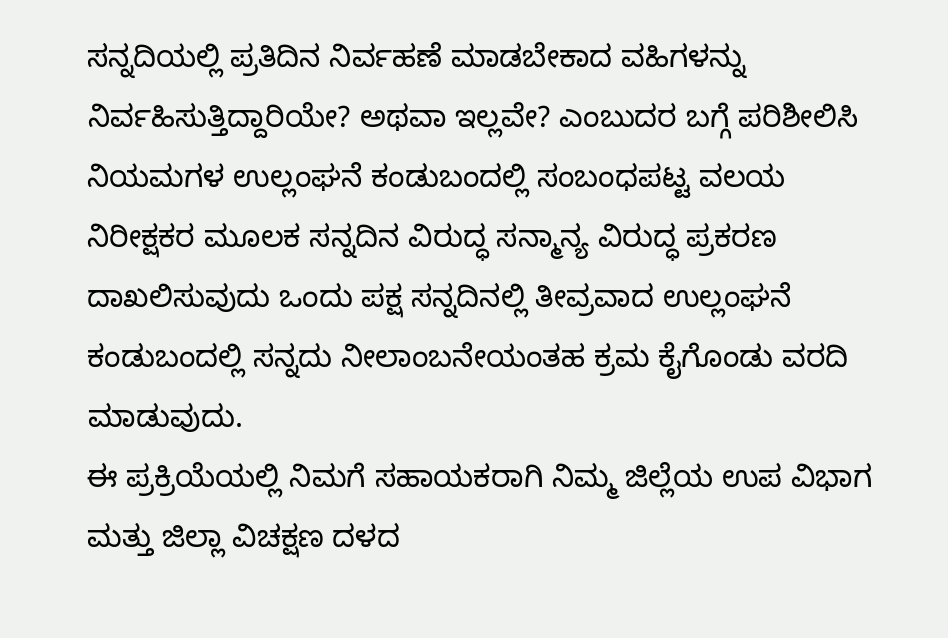ಸನ್ನದಿಯಲ್ಲಿ ಪ್ರತಿದಿನ ನಿರ್ವಹಣೆ ಮಾಡಬೇಕಾದ ವಹಿಗಳನ್ನು ನಿರ್ವಹಿಸುತ್ತಿದ್ದಾರಿಯೇ? ಅಥವಾ ಇಲ್ಲವೇ? ಎಂಬುದರ ಬಗ್ಗೆ ಪರಿಶೀಲಿಸಿ ನಿಯಮಗಳ ಉಲ್ಲಂಘನೆ ಕಂಡುಬಂದಲ್ಲಿ ಸಂಬಂಧಪಟ್ಟ ವಲಯ ನಿರೀಕ್ಷಕರ ಮೂಲಕ ಸನ್ನದಿನ ವಿರುದ್ಧ ಸನ್ಮಾನ್ಯ ವಿರುದ್ಧ ಪ್ರಕರಣ ದಾಖಲಿಸುವುದು ಒಂದು ಪಕ್ಷ ಸನ್ನದಿನಲ್ಲಿ ತೀವ್ರವಾದ ಉಲ್ಲಂಘನೆ ಕಂಡುಬಂದಲ್ಲಿ ಸನ್ನದು ನೀಲಾಂಬನೇಯಂತಹ ಕ್ರಮ ಕೈಗೊಂಡು ವರದಿ ಮಾಡುವುದು.
ಈ ಪ್ರಕ್ರಿಯೆಯಲ್ಲಿ ನಿಮಗೆ ಸಹಾಯಕರಾಗಿ ನಿಮ್ಮ ಜಿಲ್ಲೆಯ ಉಪ ವಿಭಾಗ ಮತ್ತು ಜಿಲ್ಲಾ ವಿಚಕ್ಷಣ ದಳದ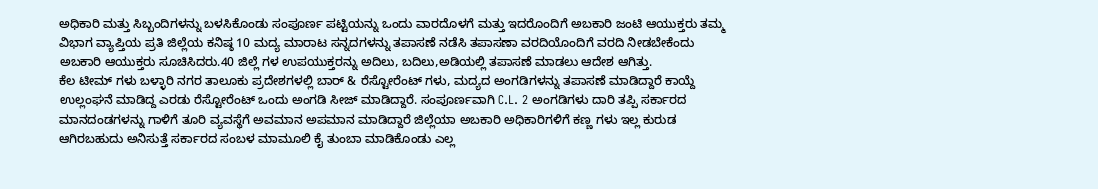ಅಧಿಕಾರಿ ಮತ್ತು ಸಿಬ್ಬಂದಿಗಳನ್ನು ಬಳಸಿಕೊಂಡು ಸಂಪೂರ್ಣ ಪಟ್ಟಿಯನ್ನು ಒಂದು ವಾರದೊಳಗೆ ಮತ್ತು ಇದರೊಂದಿಗೆ ಅಬಕಾರಿ ಜಂಟಿ ಆಯುಕ್ತರು ತಮ್ಮ ವಿಭಾಗ ವ್ಯಾಪ್ತಿಯ ಪ್ರತಿ ಜಿಲ್ಲೆಯ ಕನಿಷ್ಠ 10 ಮದ್ಯ ಮಾರಾಟ ಸನ್ನದಗಳನ್ನು ತಪಾಸಣೆ ನಡೆಸಿ ತಪಾಸಣಾ ವರದಿಯೊಂದಿಗೆ ವರದಿ ನೀಡಬೇಕೆಂದು ಅಬಕಾರಿ ಆಯುಕ್ತರು ಸೂಚಿಸಿದರು.40 ಜಿಲ್ಲೆ ಗಳ ಉಪಯುಕ್ತರನ್ನು ಅದಿಲು, ಬದಿಲು,ಅಡಿಯಲ್ಲಿ ತಪಾಸಣೆ ಮಾಡಲು ಆದೇಶ ಆಗಿತ್ತು.
ಕೆಲ ಟೀಮ್ ಗಳು ಬಳ್ಳಾರಿ ನಗರ ತಾಲೂಕು ಪ್ರದೇಶಗಳಲ್ಲಿ ಬಾರ್ & ರೆಸ್ಟೋರೆಂಟ್ ಗಳು, ಮದ್ಯದ ಅಂಗಡಿಗಳನ್ನು ತಪಾಸಣೆ ಮಾಡಿದ್ದಾರೆ ಕಾಯ್ದೆ ಉಲ್ಲಂಘನೆ ಮಾಡಿದ್ದ ಎರಡು ರೆಸ್ಟೋರೆಂಟ್ ಒಂದು ಅಂಗಡಿ ಸೀಜ್ ಮಾಡಿದ್ದಾರೆ. ಸಂಪೂರ್ಣವಾಗಿ C.L. 2 ಅಂಗಡಿಗಳು ದಾರಿ ತಪ್ಪಿ ಸರ್ಕಾರದ ಮಾನದಂಡಗಳನ್ನು ಗಾಳಿಗೆ ತೂರಿ ವ್ಯವಸ್ಥೆಗೆ ಅವಮಾನ ಅಪಮಾನ ಮಾಡಿದ್ದಾರೆ ಜಿಲ್ಲೆಯಾ ಅಬಕಾರಿ ಅಧಿಕಾರಿಗಳಿಗೆ ಕಣ್ಣ ಗಳು ಇಲ್ಲ ಕುರುಡ ಆಗಿರಬಹುದು ಅನಿಸುತ್ತೆ ಸರ್ಕಾರದ ಸಂಬಳ ಮಾಮೂಲಿ ಕೈ ತುಂಬಾ ಮಾಡಿಕೊಂಡು ಎಲ್ಲ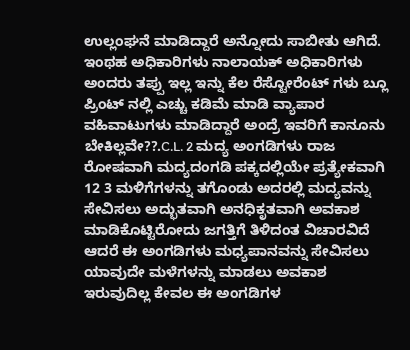ಉಲ್ಲಂಘನೆ ಮಾಡಿದ್ದಾರೆ ಅನ್ನೋದು ಸಾಬೀತು ಆಗಿದೆ. ಇಂಥಹ ಅಧಿಕಾರಿಗಳು ನಾಲಾಯಕ್ ಅಧಿಕಾರಿಗಳು ಅಂದರು ತಪ್ಪು ಇಲ್ಲ ಇನ್ನು ಕೆಲ ರೆಸ್ಟೋರೆಂಟ್ ಗಳು ಬ್ಲೂ ಪ್ರಿಂಟ್ ನಲ್ಲಿ ಎಚ್ಚು ಕಡಿಮೆ ಮಾಡಿ ವ್ಯಾಪಾರ ವಹಿವಾಟುಗಳು ಮಾಡಿದ್ದಾರೆ ಅಂದ್ರೆ ಇವರಿಗೆ ಕಾನೂನು ಬೇಕಿಲ್ಲವೇ??.C.L. 2 ಮದ್ಯ ಅಂಗಡಿಗಳು ರಾಜ ರೋಷವಾಗಿ ಮದ್ಯದಂಗಡಿ ಪಕ್ಕದಲ್ಲಿಯೇ ಪ್ರತ್ಯೇಕವಾಗಿ 12 3 ಮಳಿಗೆಗಳನ್ನು ತಗೊಂಡು ಅದರಲ್ಲಿ ಮದ್ಯವನ್ನು ಸೇವಿಸಲು ಅದ್ಭುತವಾಗಿ ಅನಧಿಕೃತವಾಗಿ ಅವಕಾಶ ಮಾಡಿಕೊಟ್ಟಿರೋದು ಜಗತ್ತಿಗೆ ತಿಳಿದಂತ ವಿಚಾರವಿದೆ ಆದರೆ ಈ ಅಂಗಡಿಗಳು ಮಧ್ಯಪಾನವನ್ನು ಸೇವಿಸಲು ಯಾವುದೇ ಮಳೆಗಳನ್ನು ಮಾಡಲು ಅವಕಾಶ ಇರುವುದಿಲ್ಲ ಕೇವಲ ಈ ಅಂಗಡಿಗಳ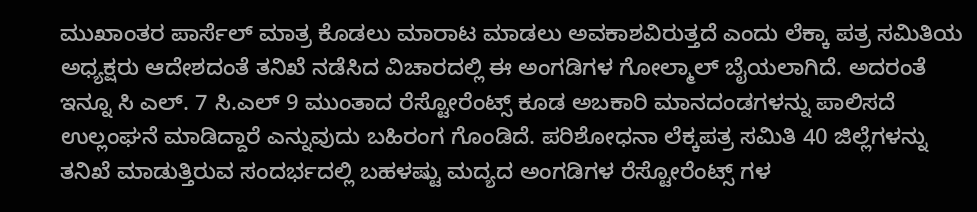ಮುಖಾಂತರ ಪಾರ್ಸೆಲ್ ಮಾತ್ರ ಕೊಡಲು ಮಾರಾಟ ಮಾಡಲು ಅವಕಾಶವಿರುತ್ತದೆ ಎಂದು ಲೆಕ್ಕಾ ಪತ್ರ ಸಮಿತಿಯ ಅಧ್ಯಕ್ಷರು ಆದೇಶದಂತೆ ತನಿಖೆ ನಡೆಸಿದ ವಿಚಾರದಲ್ಲಿ ಈ ಅಂಗಡಿಗಳ ಗೋಲ್ಮಾಲ್ ಬೈಯಲಾಗಿದೆ. ಅದರಂತೆ ಇನ್ನೂ ಸಿ ಎಲ್. 7 ಸಿ.ಎಲ್ 9 ಮುಂತಾದ ರೆಸ್ಟೋರೆಂಟ್ಸ್ ಕೂಡ ಅಬಕಾರಿ ಮಾನದಂಡಗಳನ್ನು ಪಾಲಿಸದೆ ಉಲ್ಲಂಘನೆ ಮಾಡಿದ್ದಾರೆ ಎನ್ನುವುದು ಬಹಿರಂಗ ಗೊಂಡಿದೆ. ಪರಿಶೋಧನಾ ಲೆಕ್ಕಪತ್ರ ಸಮಿತಿ 40 ಜಿಲ್ಲೆಗಳನ್ನು ತನಿಖೆ ಮಾಡುತ್ತಿರುವ ಸಂದರ್ಭದಲ್ಲಿ ಬಹಳಷ್ಟು ಮದ್ಯದ ಅಂಗಡಿಗಳ ರೆಸ್ಟೋರೆಂಟ್ಸ್ ಗಳ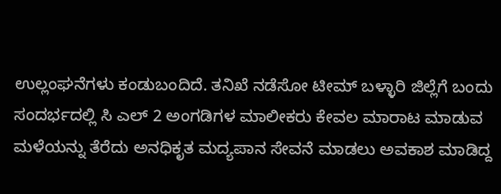ಉಲ್ಲಂಘನೆಗಳು ಕಂಡುಬಂದಿದೆ. ತನಿಖೆ ನಡೆಸೋ ಟೀಮ್ ಬಳ್ಳಾರಿ ಜಿಲ್ಲೆಗೆ ಬಂದು ಸಂದರ್ಭದಲ್ಲಿ ಸಿ ಎಲ್ 2 ಅಂಗಡಿಗಳ ಮಾಲೀಕರು ಕೇವಲ ಮಾರಾಟ ಮಾಡುವ ಮಳೆಯನ್ನು ತೆರೆದು ಅನಧಿಕೃತ ಮದ್ಯಪಾನ ಸೇವನೆ ಮಾಡಲು ಅವಕಾಶ ಮಾಡಿದ್ದ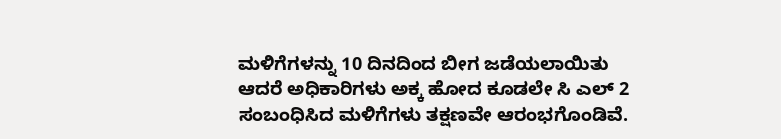ಮಳಿಗೆಗಳನ್ನು 10 ದಿನದಿಂದ ಬೀಗ ಜಡೆಯಲಾಯಿತು ಆದರೆ ಅಧಿಕಾರಿಗಳು ಅಕ್ಕ ಹೋದ ಕೂಡಲೇ ಸಿ ಎಲ್ 2 ಸಂಬಂಧಿಸಿದ ಮಳಿಗೆಗಳು ತಕ್ಷಣವೇ ಆರಂಭಗೊಂಡಿವೆ.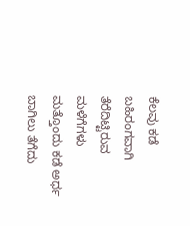ಕೆಲವು ಕಡೆ ಬಹಿರಂಗವಾಗಿ ತೆರೆದಿಟ್ಟಿರುವ ಮಳೆಗೆಗಳು ಮತ್ತೊಂದು ಕಡೆ ಅರ್ಧ ಬಾಗಿಲು ತೆಗೆದು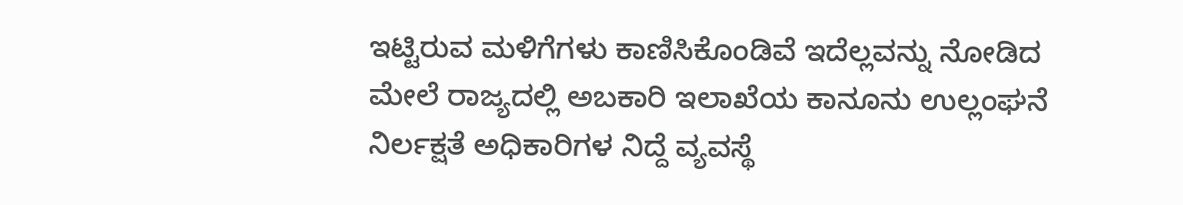ಇಟ್ಟಿರುವ ಮಳಿಗೆಗಳು ಕಾಣಿಸಿಕೊಂಡಿವೆ ಇದೆಲ್ಲವನ್ನು ನೋಡಿದ ಮೇಲೆ ರಾಜ್ಯದಲ್ಲಿ ಅಬಕಾರಿ ಇಲಾಖೆಯ ಕಾನೂನು ಉಲ್ಲಂಘನೆ ನಿರ್ಲಕ್ಷತೆ ಅಧಿಕಾರಿಗಳ ನಿದ್ದೆ ವ್ಯವಸ್ಥೆ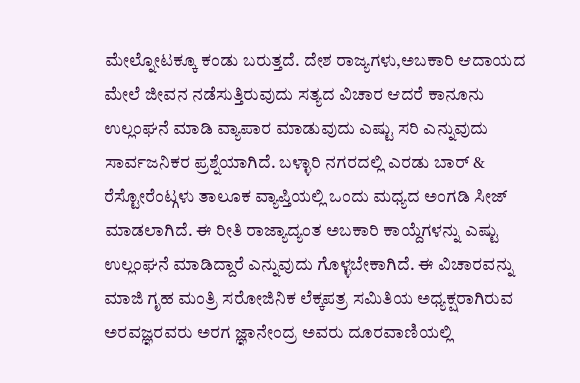ಮೇಲ್ನೋಟಕ್ಕೂ ಕಂಡು ಬರುತ್ತದೆ. ದೇಶ ರಾಜ್ಯಗಳು,ಅಬಕಾರಿ ಆದಾಯದ ಮೇಲೆ ಜೀವನ ನಡೆಸುತ್ತಿರುವುದು ಸತ್ಯದ ವಿಚಾರ ಆದರೆ ಕಾನೂನು ಉಲ್ಲಂಘನೆ ಮಾಡಿ ವ್ಯಾಪಾರ ಮಾಡುವುದು ಎಷ್ಟು ಸರಿ ಎನ್ನುವುದು ಸಾರ್ವಜನಿಕರ ಪ್ರಶ್ನೆಯಾಗಿದೆ. ಬಳ್ಳಾರಿ ನಗರದಲ್ಲಿ ಎರಡು ಬಾರ್ & ರೆಸ್ಟೋರೆಂಟ್ಗಳು ತಾಲೂಕ ವ್ಯಾಪ್ತಿಯಲ್ಲಿ ಒಂದು ಮಧ್ಯದ ಅಂಗಡಿ ಸೀಜ್ ಮಾಡಲಾಗಿದೆ. ಈ ರೀತಿ ರಾಜ್ಯಾದ್ಯಂತ ಅಬಕಾರಿ ಕಾಯ್ದೆಗಳನ್ನು ಎಷ್ಟು ಉಲ್ಲಂಘನೆ ಮಾಡಿದ್ದಾರೆ ಎನ್ನುವುದು ಗೊಳ್ಳಬೇಕಾಗಿದೆ. ಈ ವಿಚಾರವನ್ನು ಮಾಜಿ ಗೃಹ ಮಂತ್ರಿ ಸರೋಜಿನಿಕ ಲೆಕ್ಕಪತ್ರ ಸಮಿತಿಯ ಅಧ್ಯಕ್ಷರಾಗಿರುವ ಅರವಜ್ಞರವರು ಅರಗ ಜ್ಞಾನೇಂದ್ರ ಅವರು ದೂರವಾಣಿಯಲ್ಲಿ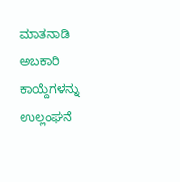ಮಾತನಾಡಿ ಅಬಕಾರಿ ಕಾಯ್ದೆಗಳನ್ನು ಉಲ್ಲಂಘನೆ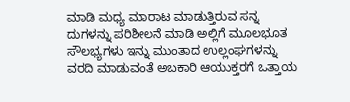ಮಾಡಿ ಮಧ್ಯ ಮಾರಾಟ ಮಾಡುತ್ತಿರುವ ಸನ್ನ ದುಗಳನ್ನು ಪರಿಶೀಲನೆ ಮಾಡಿ ಅಲ್ಲಿಗೆ ಮೂಲಭೂತ ಸೌಲಭ್ಯಗಳು ಇನ್ನು ಮುಂತಾದ ಉಲ್ಲಂಘಗಳನ್ನು ವರದಿ ಮಾಡುವಂತೆ ಅಬಕಾರಿ ಆಯುಕ್ತರಗೆ ಒತ್ತಾಯ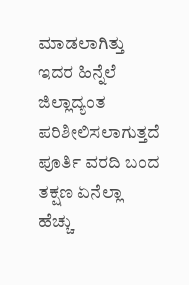ಮಾಡಲಾಗಿತ್ತು ಇದರ ಹಿನ್ನೆಲೆ ಜಿಲ್ಲಾದ್ಯಂತ ಪರಿಶೀಲಿಸಲಾಗುತ್ತದೆ ಪೂರ್ತಿ ವರದಿ ಬಂದ ತಕ್ಷಣ ಏನೆಲ್ಲಾ ಹೆಚ್ಚು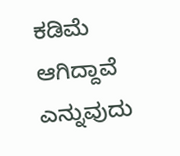ಕಡಿಮೆ ಆಗಿದ್ದಾವೆ ಎನ್ನುವುದು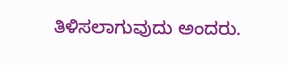ತಿಳಿಸಲಾಗುವುದು ಅಂದರು.